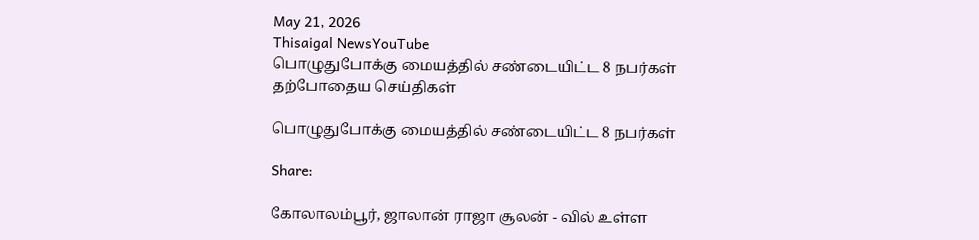May 21, 2026
Thisaigal NewsYouTube
பொழுதுபோக்கு மையத்தில் சண்டையிட்ட 8 நபர்கள்
தற்போதைய செய்திகள்

பொழுதுபோக்கு மையத்தில் சண்டையிட்ட 8 நபர்கள்

Share:

கோலாலம்பூர், ஜாலான் ராஜா சூலன் - வில் உள்ள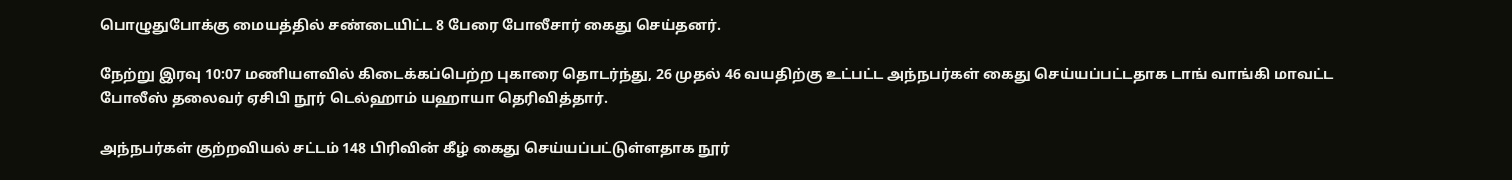பொழுதுபோக்கு மையத்தில் சண்டையிட்ட 8 பேரை போலீசார் கைது செய்தனர்.

நேற்று இரவு 10:07 மணியளவில் கிடைக்கப்பெற்ற புகாரை தொடர்ந்து, 26 முதல் 46 வயதிற்கு உட்பட்ட அந்நபர்கள் கைது செய்யப்பட்டதாக டாங் வாங்கி மாவட்ட போலீஸ் தலைவர் ஏசிபி நூர் டெல்ஹாம் யஹாயா தெரிவித்தார்.

அந்நபர்கள் குற்றவியல் சட்டம் 148 பிரிவின் கீழ் கைது செய்யப்பட்டுள்ளதாக நூர்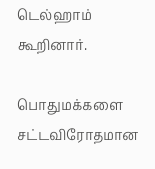டெல்ஹாம் கூறினார்.

பொதுமக்களை சட்டவிரோதமான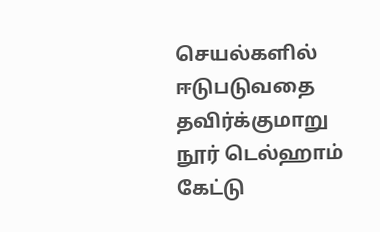செயல்களில் ஈடுபடுவதை தவிர்க்குமாறு நூர் டெல்ஹாம் கேட்டு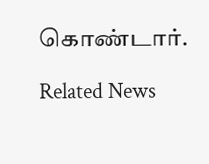கொண்டார்.

Related News